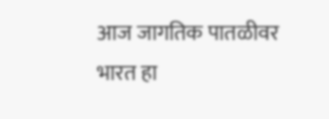आज जागतिक पातळीवर भारत हा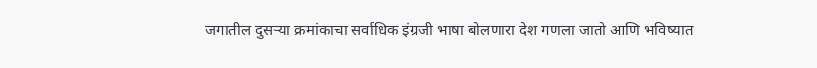जगातील दुसऱ्या क्रमांकाचा सर्वाधिक इंग्रजी भाषा बोलणारा देश गणला जातो आणि भविष्यात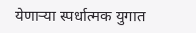येणाऱ्या स्पर्धात्मक युगात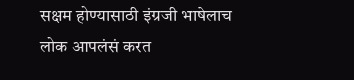सक्षम होण्यासाठी इंग्रजी भाषेलाच लोक आपलंसं करत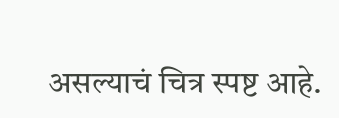असल्याचं चित्र स्पष्ट आहे.